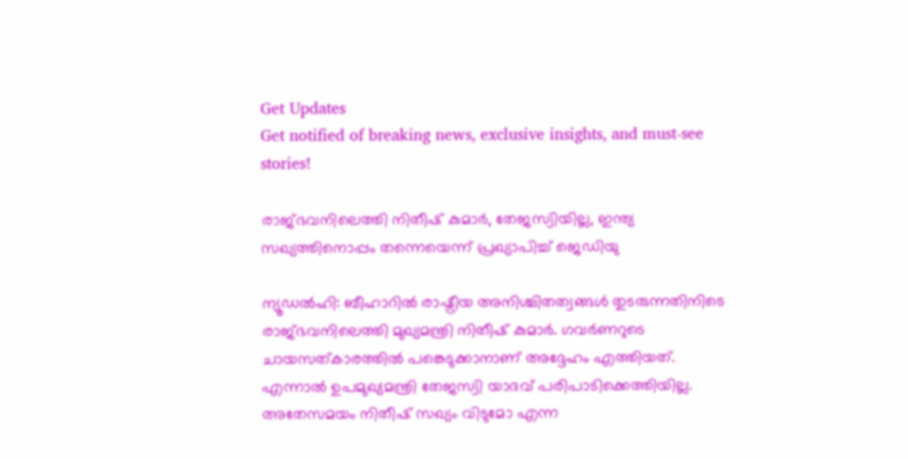Get Updates
Get notified of breaking news, exclusive insights, and must-see stories!

രാജ്ഭവനിലെത്തി നിതീഷ് കുമാര്‍, തേജസ്വിയില്ല, ഇന്ത്യ സഖ്യത്തിനൊപ്പം തന്നെയെന്ന് പ്രഖ്യാപിച്ച് ജെഡിയു

ന്യൂഡല്‍ഹി: ബീഹാറില്‍ രാഷ്ട്രീയ അനിശ്ചിതത്വങ്ങള്‍ തുടരുന്നതിനിടെ രാജ്ഭവനിലെത്തി മുഖ്യമന്ത്രി നിതീഷ് കുമാര്‍. ഗവര്‍ണറുടെ ചായസത്കാരത്തില്‍ പങ്കെടുക്കാനാണ് അദ്ദേഹം എത്തിയത്. എന്നാല്‍ ഉപമുഖ്യമന്ത്രി തേജസ്വി യാദവ് പരിപാടിക്കെത്തിയില്ല. അതേസമയം നിതീഷ് സഖ്യം വിടുമോ എന്ന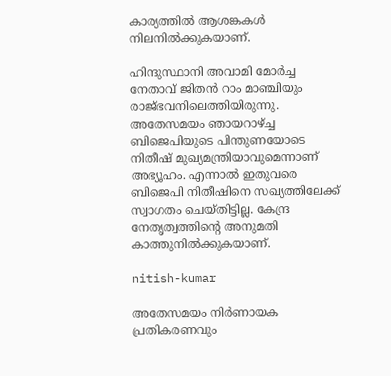കാര്യത്തില്‍ ആശങ്കകള്‍ നിലനില്‍ക്കുകയാണ്.

ഹിന്ദുസ്ഥാനി അവാമി മോര്‍ച്ച നേതാവ് ജിതന്‍ റാം മാഞ്ചിയും രാജ്ഭവനിലെത്തിയിരുന്നു. അതേസമയം ഞായറാഴ്ച്ച ബിജെപിയുടെ പിന്തുണയോടെ നിതീഷ് മുഖ്യമന്ത്രിയാവുമെന്നാണ് അഭ്യൂഹം. എന്നാല്‍ ഇതുവരെ ബിജെപി നിതീഷിനെ സഖ്യത്തിലേക്ക് സ്വാഗതം ചെയ്തിട്ടില്ല. കേന്ദ്ര നേതൃത്വത്തിന്റെ അനുമതി കാത്തുനില്‍ക്കുകയാണ്.

nitish-kumar

അതേസമയം നിര്‍ണായക പ്രതികരണവും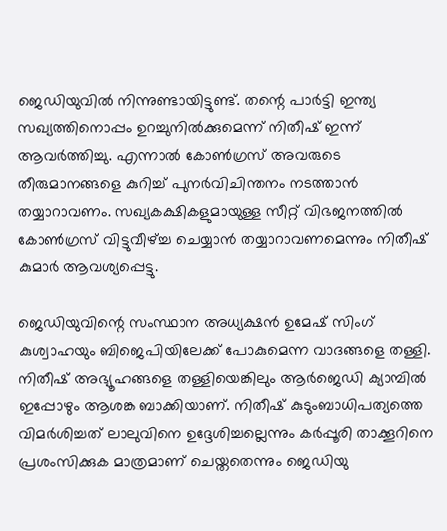ജെഡിയുവില്‍ നിന്നുണ്ടായിട്ടുണ്ട്. തന്റെ പാര്‍ട്ടി ഇന്ത്യ സഖ്യത്തിനൊപ്പം ഉറച്ചുനില്‍ക്കുമെന്ന് നിതീഷ് ഇന്ന് ആവര്‍ത്തിച്ചു. എന്നാല്‍ കോണ്‍ഗ്രസ് അവരുടെ തീരുമാനങ്ങളെ കുറിച്ച് പുനര്‍വിചിന്തനം നടത്താന്‍ തയ്യാറാവണം. സഖ്യകക്ഷികളുമായുള്ള സീറ്റ് വിഭജനത്തില്‍ കോണ്‍ഗ്രസ് വിട്ടുവീഴ്ച്ച ചെയ്യാന്‍ തയ്യാറാവണമെന്നും നിതീഷ് കുമാര്‍ ആവശ്യപ്പെട്ടു.

ജെഡിയുവിന്റെ സംസ്ഥാന അധ്യക്ഷന്‍ ഉമേഷ് സിംഗ് കുശ്വാഹയും ബിജെപിയിലേക്ക് പോകുമെന്ന വാദങ്ങളെ തള്ളി. നിതീഷ് അഭ്യൂഹങ്ങളെ തള്ളിയെങ്കിലും ആര്‍ജെഡി ക്യാമ്പില്‍ ഇപ്പോഴും ആശങ്ക ബാക്കിയാണ്. നിതീഷ് കുടുംബാധിപത്യത്തെ വിമര്‍ശിച്ചത് ലാലുവിനെ ഉദ്ദേശിച്ചല്ലെന്നും കര്‍പ്പൂരി താക്കൂറിനെ പ്രശംസിക്കുക മാത്രമാണ് ചെയ്തതെന്നും ജെഡിയു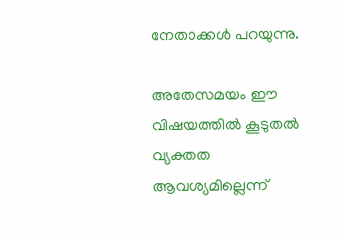നേതാക്കള്‍ പറയുന്നു.

അതേസമയം ഈ വിഷയത്തില്‍ കൂടുതല്‍ വ്യക്തത ആവശ്യമില്ലെന്ന്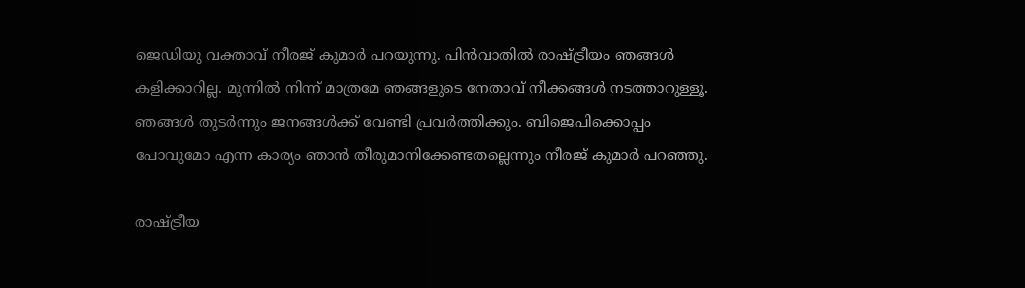ജെഡിയു വക്താവ് നീരജ് കുമാര്‍ പറയുന്നു. പിന്‍വാതില്‍ രാഷ്ട്രീയം ഞങ്ങള്‍ കളിക്കാറില്ല. മുന്നില്‍ നിന്ന് മാത്രമേ ഞങ്ങളുടെ നേതാവ് നീക്കങ്ങള്‍ നടത്താറുള്ളൂ. ഞങ്ങള്‍ തുടര്‍ന്നും ജനങ്ങള്‍ക്ക് വേണ്ടി പ്രവര്‍ത്തിക്കും. ബിജെപിക്കൊപ്പം പോവുമോ എന്ന കാര്യം ഞാന്‍ തീരുമാനിക്കേണ്ടതല്ലെന്നും നീരജ് കുമാര്‍ പറഞ്ഞു.

രാഷ്ട്രീയ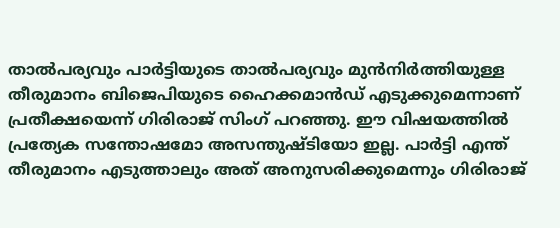താല്‍പര്യവും പാര്‍ട്ടിയുടെ താല്‍പര്യവും മുന്‍നിര്‍ത്തിയുള്ള തീരുമാനം ബിജെപിയുടെ ഹൈക്കമാന്‍ഡ് എടുക്കുമെന്നാണ് പ്രതീക്ഷയെന്ന് ഗിരിരാജ് സിംഗ് പറഞ്ഞു. ഈ വിഷയത്തില്‍ പ്രത്യേക സന്തോഷമോ അസന്തുഷ്ടിയോ ഇല്ല. പാര്‍ട്ടി എന്ത് തീരുമാനം എടുത്താലും അത് അനുസരിക്കുമെന്നും ഗിരിരാജ്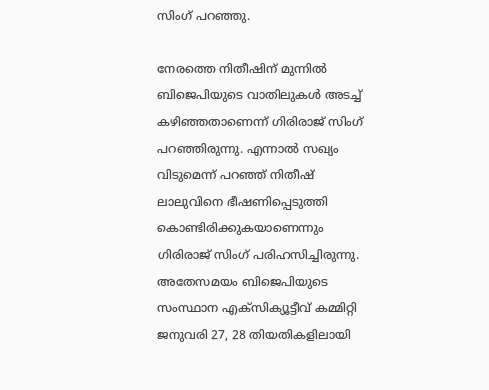സിംഗ് പറഞ്ഞു.

നേരത്തെ നിതീഷിന് മുന്നില്‍ ബിജെപിയുടെ വാതിലുകള്‍ അടച്ച് കഴിഞ്ഞതാണെന്ന് ഗിരിരാജ് സിംഗ് പറഞ്ഞിരുന്നു. എന്നാല്‍ സഖ്യം വിടുമെന്ന് പറഞ്ഞ് നിതീഷ് ലാലുവിനെ ഭീഷണിപ്പെടുത്തി കൊണ്ടിരിക്കുകയാണെന്നും ഗിരിരാജ് സിംഗ് പരിഹസിച്ചിരുന്നു. അതേസമയം ബിജെപിയുടെ സംസ്ഥാന എക്‌സിക്യൂട്ടീവ് കമ്മിറ്റി ജനുവരി 27, 28 തിയതികളിലായി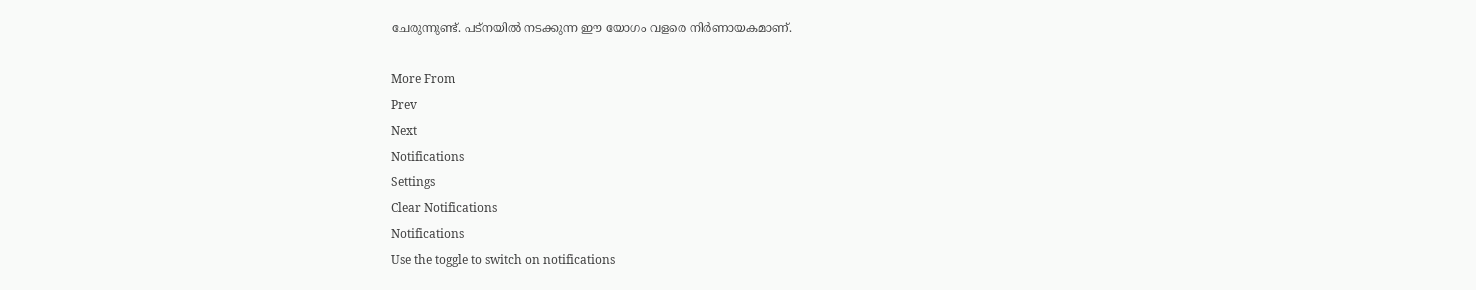ചേരുന്നുണ്ട്. പട്‌നയില്‍ നടക്കുന്ന ഈ യോഗം വളരെ നിര്‍ണായകമാണ്.

More From
Prev
Next
Notifications
Settings
Clear Notifications
Notifications
Use the toggle to switch on notifications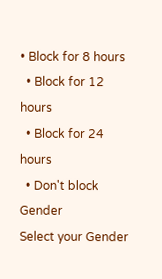• Block for 8 hours
  • Block for 12 hours
  • Block for 24 hours
  • Don't block
Gender
Select your Gender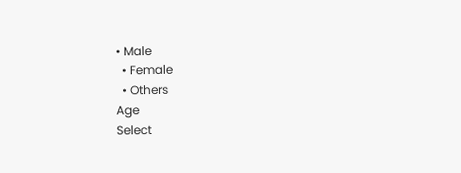• Male
  • Female
  • Others
Age
Select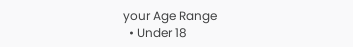your Age Range
  • Under 18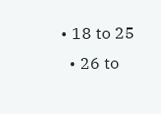• 18 to 25
  • 26 to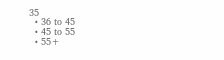35
  • 36 to 45
  • 45 to 55
  • 55+